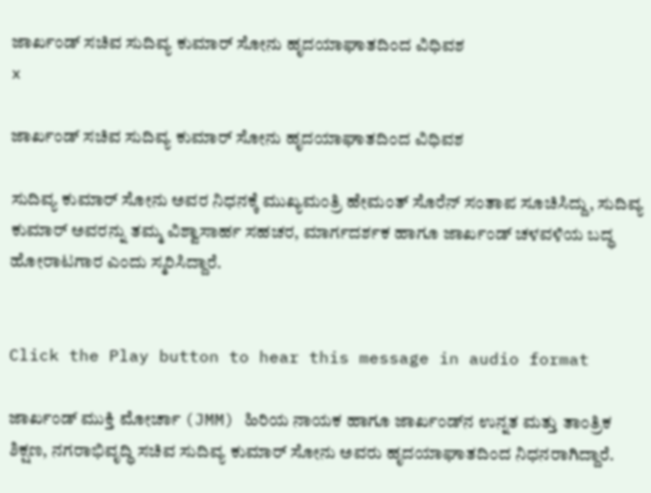ಜಾರ್ಖಂಡ್ ಸಚಿವ ಸುದಿವ್ಯ ಕುಮಾರ್ ಸೋನು ಹೃದಯಾಘಾತದಿಂದ ವಿಧಿವಶ
x

ಜಾರ್ಖಂಡ್ ಸಚಿವ ಸುದಿವ್ಯ ಕುಮಾರ್ ಸೋನು ಹೃದಯಾಘಾತದಿಂದ ವಿಧಿವಶ

ಸುದಿವ್ಯ ಕುಮಾರ್ ಸೋನು ಅವರ ನಿಧನಕ್ಕೆ ಮುಖ್ಯಮಂತ್ರಿ ಹೇಮಂತ್ ಸೊರೆನ್ ಸಂತಾಪ ಸೂಚಿಸಿದ್ದು, ಸುದಿವ್ಯ ಕುಮಾರ್ ಅವರನ್ನು ತಮ್ಮ ವಿಶ್ವಾಸಾರ್ಹ ಸಹಚರ, ಮಾರ್ಗದರ್ಶಕ ಹಾಗೂ ಜಾರ್ಖಂಡ್‌ ಚಳವಳಿಯ ಬದ್ಧ ಹೋರಾಟಗಾರ ಎಂದು ಸ್ಮರಿಸಿದ್ದಾರೆ.


Click the Play button to hear this message in audio format

ಜಾರ್ಖಂಡ್ ಮುಕ್ತಿ ಮೋರ್ಚಾ (JMM) ಹಿರಿಯ ನಾಯಕ ಹಾಗೂ ಜಾರ್ಖಂಡ್‌ನ ಉನ್ನತ ಮತ್ತು ತಾಂತ್ರಿಕ ಶಿಕ್ಷಣ, ನಗರಾಭಿವೃದ್ಧಿ ಸಚಿವ ಸುದಿವ್ಯ ಕುಮಾರ್ ಸೋನು ಅವರು ಹೃದಯಾಘಾತದಿಂದ ನಿಧನರಾಗಿದ್ದಾರೆ.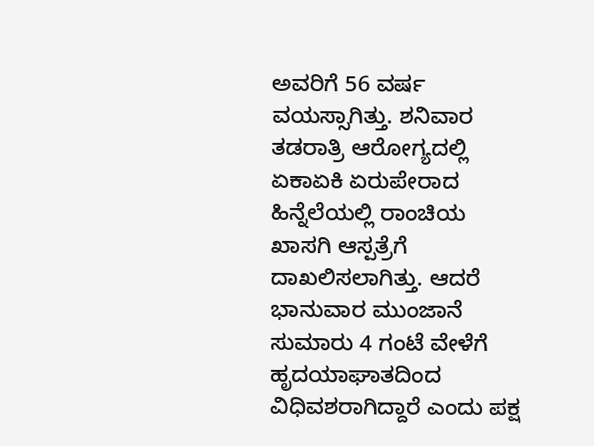ಅವರಿಗೆ 56 ವರ್ಷ ವಯಸ್ಸಾಗಿತ್ತು. ಶನಿವಾರ ತಡರಾತ್ರಿ ಆರೋಗ್ಯದಲ್ಲಿ ಏಕಾಏಕಿ ಏರುಪೇರಾದ ಹಿನ್ನೆಲೆಯಲ್ಲಿ ರಾಂಚಿಯ ಖಾಸಗಿ ಆಸ್ಪತ್ರೆಗೆ ದಾಖಲಿಸಲಾಗಿತ್ತು. ಆದರೆ ಭಾನುವಾರ ಮುಂಜಾನೆ ಸುಮಾರು 4 ಗಂಟೆ ವೇಳೆಗೆ ಹೃದಯಾಘಾತದಿಂದ ವಿಧಿವಶರಾಗಿದ್ದಾರೆ ಎಂದು ಪಕ್ಷ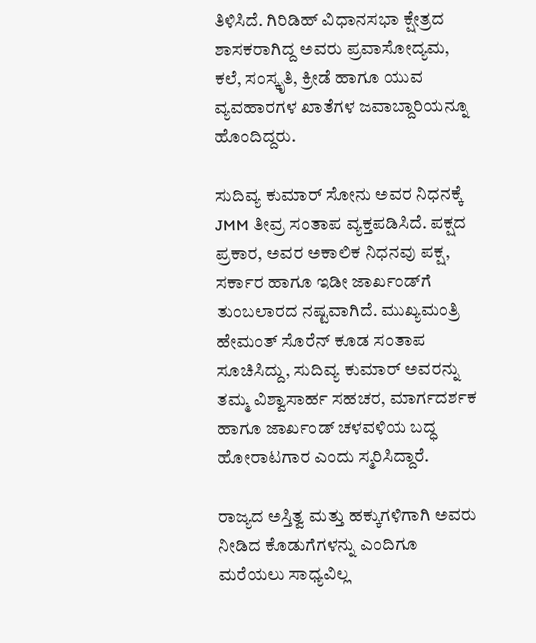ತಿಳಿಸಿದೆ. ಗಿರಿಡಿಹ್ ವಿಧಾನಸಭಾ ಕ್ಷೇತ್ರದ ಶಾಸಕರಾಗಿದ್ದ ಅವರು ಪ್ರವಾಸೋದ್ಯಮ, ಕಲೆ, ಸಂಸ್ಕೃತಿ, ಕ್ರೀಡೆ ಹಾಗೂ ಯುವ ವ್ಯವಹಾರಗಳ ಖಾತೆಗಳ ಜವಾಬ್ದಾರಿಯನ್ನೂ ಹೊಂದಿದ್ದರು.

ಸುದಿವ್ಯ ಕುಮಾರ್ ಸೋನು ಅವರ ನಿಧನಕ್ಕೆ JMM ತೀವ್ರ ಸಂತಾಪ ವ್ಯಕ್ತಪಡಿಸಿದೆ. ಪಕ್ಷದ ಪ್ರಕಾರ, ಅವರ ಅಕಾಲಿಕ ನಿಧನವು ಪಕ್ಷ, ಸರ್ಕಾರ ಹಾಗೂ ಇಡೀ ಜಾರ್ಖಂಡ್‌ಗೆ ತುಂಬಲಾರದ ನಷ್ಟವಾಗಿದೆ. ಮುಖ್ಯಮಂತ್ರಿ ಹೇಮಂತ್ ಸೊರೆನ್ ಕೂಡ ಸಂತಾಪ ಸೂಚಿಸಿದ್ದು, ಸುದಿವ್ಯ ಕುಮಾರ್ ಅವರನ್ನು ತಮ್ಮ ವಿಶ್ವಾಸಾರ್ಹ ಸಹಚರ, ಮಾರ್ಗದರ್ಶಕ ಹಾಗೂ ಜಾರ್ಖಂಡ್‌ ಚಳವಳಿಯ ಬದ್ಧ ಹೋರಾಟಗಾರ ಎಂದು ಸ್ಮರಿಸಿದ್ದಾರೆ.

ರಾಜ್ಯದ ಅಸ್ತಿತ್ವ ಮತ್ತು ಹಕ್ಕುಗಳಿಗಾಗಿ ಅವರು ನೀಡಿದ ಕೊಡುಗೆಗಳನ್ನು ಎಂದಿಗೂ ಮರೆಯಲು ಸಾಧ್ಯವಿಲ್ಲ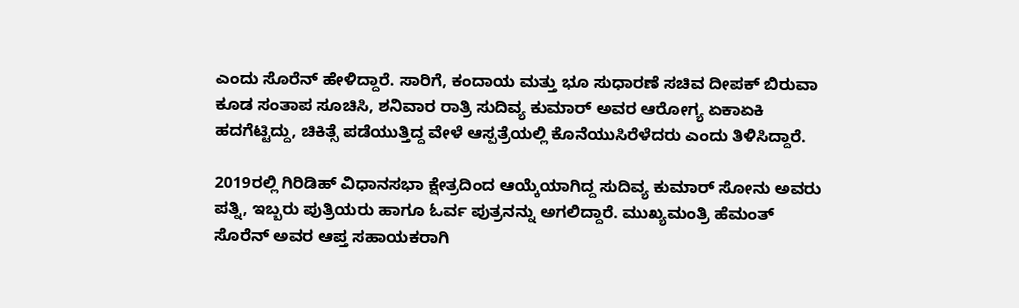ಎಂದು ಸೊರೆನ್ ಹೇಳಿದ್ದಾರೆ. ಸಾರಿಗೆ, ಕಂದಾಯ ಮತ್ತು ಭೂ ಸುಧಾರಣೆ ಸಚಿವ ದೀಪಕ್ ಬಿರುವಾ ಕೂಡ ಸಂತಾಪ ಸೂಚಿಸಿ, ಶನಿವಾರ ರಾತ್ರಿ ಸುದಿವ್ಯ ಕುಮಾರ್ ಅವರ ಆರೋಗ್ಯ ಏಕಾಏಕಿ ಹದಗೆಟ್ಟಿದ್ದು, ಚಿಕಿತ್ಸೆ ಪಡೆಯುತ್ತಿದ್ದ ವೇಳೆ ಆಸ್ಪತ್ರೆಯಲ್ಲಿ ಕೊನೆಯುಸಿರೆಳೆದರು ಎಂದು ತಿಳಿಸಿದ್ದಾರೆ.

2019ರಲ್ಲಿ ಗಿರಿಡಿಹ್ ವಿಧಾನಸಭಾ ಕ್ಷೇತ್ರದಿಂದ ಆಯ್ಕೆಯಾಗಿದ್ದ ಸುದಿವ್ಯ ಕುಮಾರ್ ಸೋನು ಅವರು ಪತ್ನಿ, ಇಬ್ಬರು ಪುತ್ರಿಯರು ಹಾಗೂ ಓರ್ವ ಪುತ್ರನನ್ನು ಅಗಲಿದ್ದಾರೆ. ಮುಖ್ಯಮಂತ್ರಿ ಹೆಮಂತ್ ಸೊರೆನ್ ಅವರ ಆಪ್ತ ಸಹಾಯಕರಾಗಿ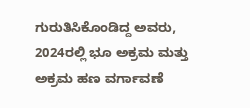ಗುರುತಿಸಿಕೊಂಡಿದ್ದ ಅವರು, 2024ರಲ್ಲಿ ಭೂ ಅಕ್ರಮ ಮತ್ತು ಅಕ್ರಮ ಹಣ ವರ್ಗಾವಣೆ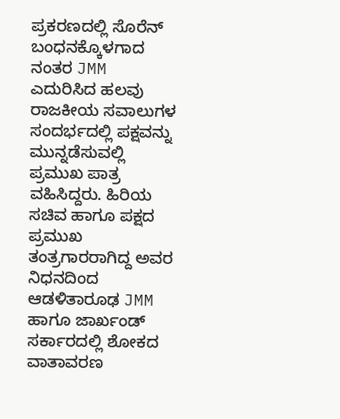ಪ್ರಕರಣದಲ್ಲಿ ಸೊರೆನ್ ಬಂಧನಕ್ಕೊಳಗಾದ ನಂತರ JMM ಎದುರಿಸಿದ ಹಲವು ರಾಜಕೀಯ ಸವಾಲುಗಳ ಸಂದರ್ಭದಲ್ಲಿ ಪಕ್ಷವನ್ನು ಮುನ್ನಡೆಸುವಲ್ಲಿ ಪ್ರಮುಖ ಪಾತ್ರ ವಹಿಸಿದ್ದರು. ಹಿರಿಯ ಸಚಿವ ಹಾಗೂ ಪಕ್ಷದ ಪ್ರಮುಖ ತಂತ್ರಗಾರರಾಗಿದ್ದ ಅವರ ನಿಧನದಿಂದ ಆಡಳಿತಾರೂಢ JMM ಹಾಗೂ ಜಾರ್ಖಂಡ್ ಸರ್ಕಾರದಲ್ಲಿ ಶೋಕದ ವಾತಾವರಣ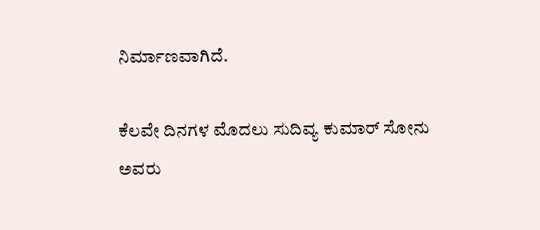ನಿರ್ಮಾಣವಾಗಿದೆ.

ಕೆಲವೇ ದಿನಗಳ ಮೊದಲು ಸುದಿವ್ಯ ಕುಮಾರ್ ಸೋನು ಅವರು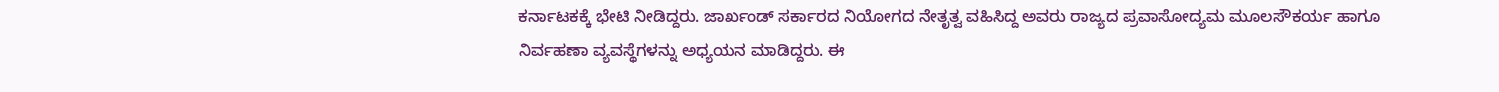ಕರ್ನಾಟಕಕ್ಕೆ ಭೇಟಿ ನೀಡಿದ್ದರು. ಜಾರ್ಖಂಡ್ ಸರ್ಕಾರದ ನಿಯೋಗದ ನೇತೃತ್ವ ವಹಿಸಿದ್ದ ಅವರು ರಾಜ್ಯದ ಪ್ರವಾಸೋದ್ಯಮ ಮೂಲಸೌಕರ್ಯ ಹಾಗೂ ನಿರ್ವಹಣಾ ವ್ಯವಸ್ಥೆಗಳನ್ನು ಅಧ್ಯಯನ ಮಾಡಿದ್ದರು. ಈ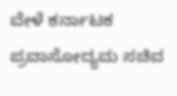ವೇಳೆ ಕರ್ನಾಟಕ ಪ್ರವಾಸೋದ್ಯಮ ಸಚಿವ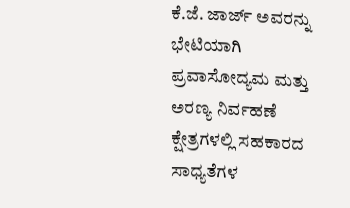ಕೆ.ಜೆ. ಜಾರ್ಜ್ ಅವರನ್ನು ಭೇಟಿಯಾಗಿ ಪ್ರವಾಸೋದ್ಯಮ ಮತ್ತು ಅರಣ್ಯ ನಿರ್ವಹಣೆ ಕ್ಷೇತ್ರಗಳಲ್ಲಿ ಸಹಕಾರದ ಸಾಧ್ಯತೆಗಳ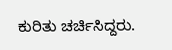ಕುರಿತು ಚರ್ಚಿಸಿದ್ದರು.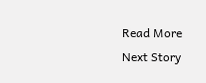Read More
Next Story